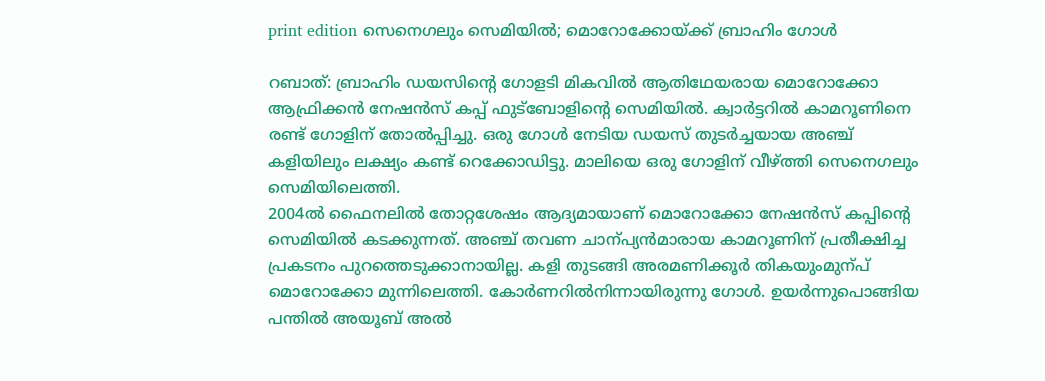print edition സെനെഗലും സെമിയിൽ; മൊറോക്കോയ്ക്ക് ബ്രാഹിം ഗോൾ

റബാത്: ബ്രാഹിം ഡയസിന്റെ ഗോളടി മികവിൽ ആതിഥേയരായ മൊറോക്കോ ആഫ്രിക്കൻ നേഷൻസ് കപ്പ് ഫുട്ബോളിന്റെ സെമിയിൽ. ക്വാർട്ടറിൽ കാമറൂണിനെ രണ്ട് ഗോളിന് തോൽപ്പിച്ചു. ഒരു ഗോൾ നേടിയ ഡയസ് തുടർച്ചയായ അഞ്ച് കളിയിലും ലക്ഷ്യം കണ്ട് റെക്കോഡിട്ടു. മാലിയെ ഒരു ഗോളിന് വീഴ്ത്തി സെനെഗലും സെമിയിലെത്തി.
2004ൽ ഫൈനലിൽ തോറ്റശേഷം ആദ്യമായാണ് മൊറോക്കോ നേഷൻസ് കപ്പിന്റെ സെമിയിൽ കടക്കുന്നത്. അഞ്ച് തവണ ചാന്പ്യൻമാരായ കാമറൂണിന് പ്രതീക്ഷിച്ച പ്രകടനം പുറത്തെടുക്കാനായില്ല. കളി തുടങ്ങി അരമണിക്കൂർ തികയുംമുന്പ് മൊറോക്കോ മുന്നിലെത്തി. കോർണറിൽനിന്നായിരുന്നു ഗോൾ. ഉയർന്നുപൊങ്ങിയ പന്തിൽ അയൂബ് അൽ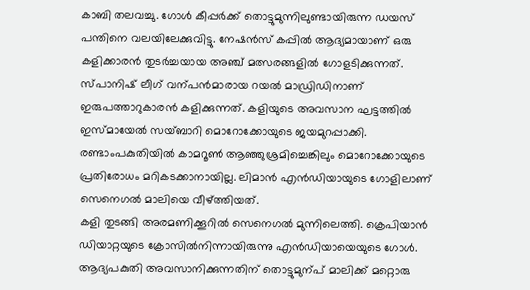കാബി തലവച്ചു. ഗോൾ കീപ്പർക്ക് തൊട്ടുമുന്നിലുണ്ടായിരുന്ന ഡയസ് പന്തിനെ വലയിലേക്കുവിട്ടു. നേഷൻസ് കപ്പിൽ ആദ്യമായാണ് ഒരു കളിക്കാരൻ തുടർച്ചയായ അഞ്ച് മത്സരങ്ങളിൽ ഗോളടിക്കുന്നത്. സ്പാനിഷ് ലീഗ് വന്പൻമാരായ റയൽ മാഡ്രിഡിനാണ് ഇരുപത്താറുകാരൻ കളിക്കുന്നത്. കളിയുടെ അവസാന ഘട്ടത്തിൽ ഇസ്മായേൽ സയ്ബാറി മൊറോക്കോയുടെ ജയമുറപ്പാക്കി. രണ്ടാംപകുതിയിൽ കാമറൂൺ ആഞ്ഞുശ്രമിച്ചെങ്കിലും മൊറോക്കോയുടെ പ്രതിരോധം മറികടക്കാനായില്ല. ലിമാൻ എൻഡിയായുടെ ഗോളിലാണ് സെനെഗൽ മാലിയെ വീഴ്ത്തിയത്.
കളി തുടങ്ങി അരമണിക്കൂറിൽ സെനെഗൽ മുന്നിലെത്തി. ക്രെപിയാൻ ഡിയാറ്റയുടെ ക്രോസിൽനിന്നായിരുന്നു എൻഡിയായെയുടെ ഗോൾ. ആദ്യപകുതി അവസാനിക്കുന്നതിന് തൊട്ടുമുന്പ് മാലിക്ക് മറ്റൊരു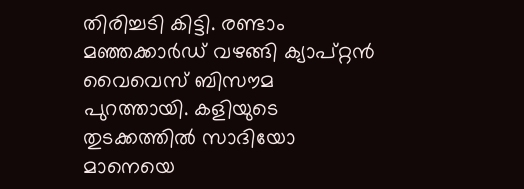തിരിച്ചടി കിട്ടി. രണ്ടാം മഞ്ഞക്കാർഡ് വഴങ്ങി ക്യാപ്റ്റൻ വൈവെസ് ബിസൗമ പുറത്തായി. കളിയുടെ തുടക്കത്തിൽ സാദിയോ മാനെയെ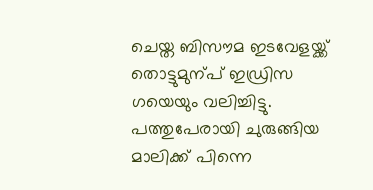ചെയ്ത ബിസൗമ ഇടവേളയ്ക്ക് തൊട്ടുമുന്പ് ഇഡ്രിസ ഗയെയും വലിച്ചിട്ടു. പത്തുപേരായി ചുരുങ്ങിയ മാലിക്ക് പിന്നെ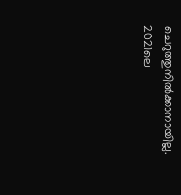ചെറുത്തുനിൽക്കാനായില്ല. 2021ലെ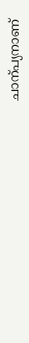ചാന്പ്യനാണ്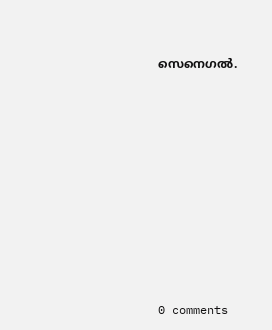സെനെഗൽ.










0 comments